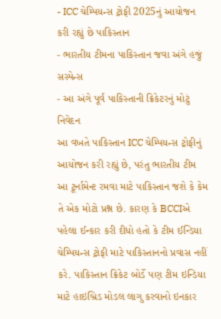- ICC ચેમ્પિયન્સ ટ્રોફી 2025નું આયોજન કરી રહ્યું છે પાકિસ્તાન
- ભારતીય ટીમના પાકિસ્તાન જવા અંગે હજું સસ્પેન્સ
- આ અંગે પૂર્વ પાકિસ્તાની ક્રિકેટરનું મોટું નિવેદન
આ વખતે પાકિસ્તાન ICC ચેમ્પિયન્સ ટ્રોફીનું આયોજન કરી રહ્યું છે, પરંતુ ભારતીય ટીમ આ ટૂર્નામેન્ટ રમવા માટે પાકિસ્તાન જશે કે કેમ તે એક મોટો પ્રશ્ન છે. કારણ કે BCCIએ પહેલા ઈન્કાર કરી દીધો હતો કે ટીમ ઈન્ડિયા ચેમ્પિયન્સ ટ્રોફી માટે પાકિસ્તાનનો પ્રવાસ નહીં કરે. પાકિસ્તાન ક્રિકેટ બોર્ડે પણ ટીમ ઇન્ડિયા માટે હાઇબ્રિડ મોડલ લાગુ કરવાનો ઇનકાર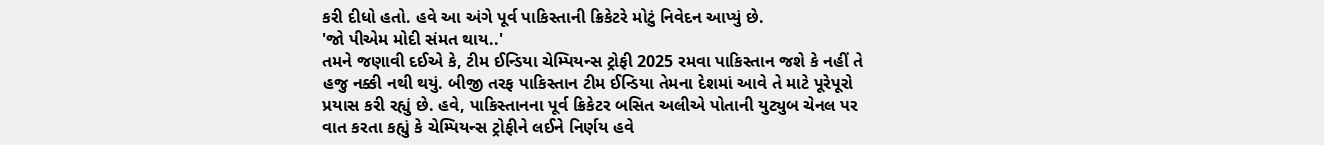કરી દીધો હતો. હવે આ અંગે પૂર્વ પાકિસ્તાની ક્રિકેટરે મોટું નિવેદન આપ્યું છે.
'જો પીએમ મોદી સંમત થાય..'
તમને જણાવી દઈએ કે, ટીમ ઈન્ડિયા ચેમ્પિયન્સ ટ્રોફી 2025 રમવા પાકિસ્તાન જશે કે નહીં તે હજુ નક્કી નથી થયું. બીજી તરફ પાકિસ્તાન ટીમ ઈન્ડિયા તેમના દેશમાં આવે તે માટે પૂરેપૂરો પ્રયાસ કરી રહ્યું છે. હવે, પાકિસ્તાનના પૂર્વ ક્રિકેટર બસિત અલીએ પોતાની યુટ્યુબ ચેનલ પર વાત કરતા કહ્યું કે ચેમ્પિયન્સ ટ્રોફીને લઈને નિર્ણય હવે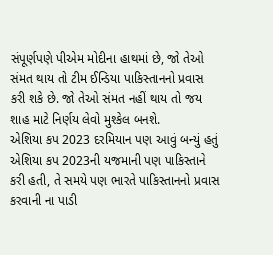સંપૂર્ણપણે પીએમ મોદીના હાથમાં છે, જો તેઓ સંમત થાય તો ટીમ ઈન્ડિયા પાકિસ્તાનનો પ્રવાસ કરી શકે છે. જો તેઓ સંમત નહીં થાય તો જય શાહ માટે નિર્ણય લેવો મુશ્કેલ બનશે.
એશિયા કપ 2023 દરમિયાન પણ આવું બન્યું હતું
એશિયા કપ 2023ની યજમાની પણ પાકિસ્તાને કરી હતી, તે સમયે પણ ભારતે પાકિસ્તાનનો પ્રવાસ કરવાની ના પાડી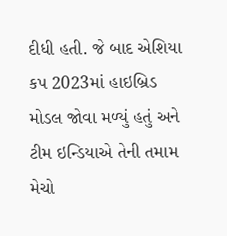દીધી હતી. જે બાદ એશિયા કપ 2023માં હાઇબ્રિડ મોડલ જોવા મળ્યું હતું અને ટીમ ઇન્ડિયાએ તેની તમામ મેચો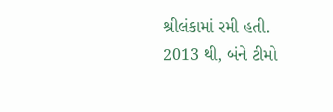શ્રીલંકામાં રમી હતી. 2013 થી, બંને ટીમો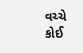વચ્ચે કોઈ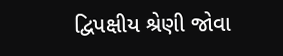દ્વિપક્ષીય શ્રેણી જોવા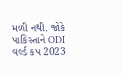મળી નથી. જોકે પાકિસ્તાને ODI વર્લ્ડ કપ 2023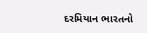દરમિયાન ભારતનો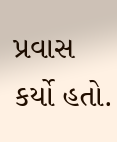પ્રવાસ કર્યો હતો.